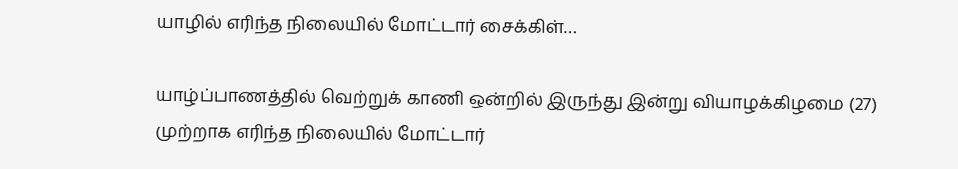யாழில் எரிந்த நிலையில் மோட்டார் சைக்கிள்…

யாழ்ப்பாணத்தில் வெற்றுக் காணி ஒன்றில் இருந்து இன்று வியாழக்கிழமை (27) முற்றாக எரிந்த நிலையில் மோட்டார்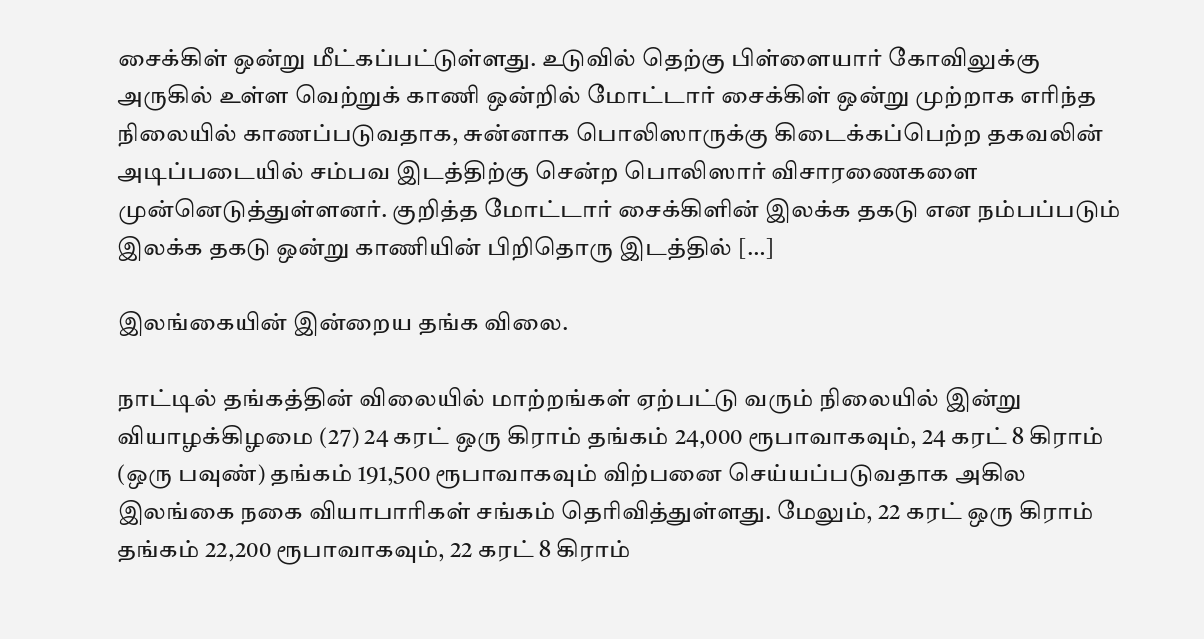சைக்கிள் ஒன்று மீட்கப்பட்டுள்ளது. உடுவில் தெற்கு பிள்ளையார் கோவிலுக்கு அருகில் உள்ள வெற்றுக் காணி ஒன்றில் மோட்டார் சைக்கிள் ஒன்று முற்றாக எரிந்த நிலையில் காணப்படுவதாக, சுன்னாக பொலிஸாருக்கு கிடைக்கப்பெற்ற தகவலின் அடிப்படையில் சம்பவ இடத்திற்கு சென்ற பொலிஸார் விசாரணைகளை முன்னெடுத்துள்ளனர். குறித்த மோட்டார் சைக்கிளின் இலக்க தகடு என நம்பப்படும் இலக்க தகடு ஒன்று காணியின் பிறிதொரு இடத்தில் […]

இலங்கையின் இன்றைய தங்க விலை.

நாட்டில் தங்கத்தின் விலையில் மாற்றங்கள் ஏற்பட்டு வரும் நிலையில் இன்று வியாழக்கிழமை (27) 24 கரட் ஒரு கிராம் தங்கம் 24,000 ரூபாவாகவும், 24 கரட் 8 கிராம் (ஒரு பவுண்) தங்கம் 191,500 ரூபாவாகவும் விற்பனை செய்யப்படுவதாக அகில இலங்கை நகை வியாபாரிகள் சங்கம் தெரிவித்துள்ளது. மேலும், 22 கரட் ஒரு கிராம் தங்கம் 22,200 ரூபாவாகவும், 22 கரட் 8 கிராம்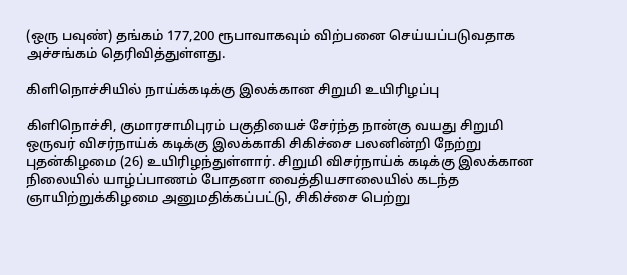(ஒரு பவுண்) தங்கம் 177,200 ரூபாவாகவும் விற்பனை செய்யப்படுவதாக அச்சங்கம் தெரிவித்துள்ளது.

கிளிநொச்சியில் நாய்க்கடிக்கு இலக்கான சிறுமி உயிரிழப்பு

கிளிநொச்சி, குமாரசாமிபுரம் பகுதியைச் சேர்ந்த நான்கு வயது சிறுமி ஒருவர் விசர்நாய்க் கடிக்கு இலக்காகி சிகிச்சை பலனின்றி நேற்று புதன்கிழமை (26) உயிரிழந்துள்ளார். சிறுமி விசர்நாய்க் கடிக்கு இலக்கான நிலையில் யாழ்ப்பாணம் போதனா வைத்தியசாலையில் கடந்த ஞாயிற்றுக்கிழமை அனுமதிக்கப்பட்டு, சிகிச்சை பெற்று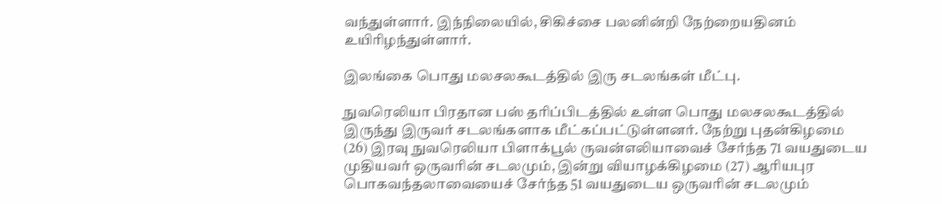வந்துள்ளார். இந்நிலையில், சிகிச்சை பலனின்றி நேற்றையதினம் உயிரிழந்துள்ளார்.

இலங்கை பொது மலசலகூடத்தில் இரு சடலங்கள் மீட்பு.

நுவரெலியா பிரதான பஸ் தரிப்பிடத்தில் உள்ள பொது மலசலகூடத்தில் இருந்து இருவர் சடலங்களாக மீட்கப்பட்டுள்ளனர். நேற்று புதன்கிழமை (26) இரவு நுவரெலியா பிளாக்பூல் ருவன்எலியாவைச் சேர்ந்த 71 வயதுடைய முதியவர் ஒருவரின் சடலமும், இன்று வியாழக்கிழமை (27) ஆரியபுர பொகவந்தலாவையைச் சேர்ந்த 51 வயதுடைய ஒருவரின் சடலமும்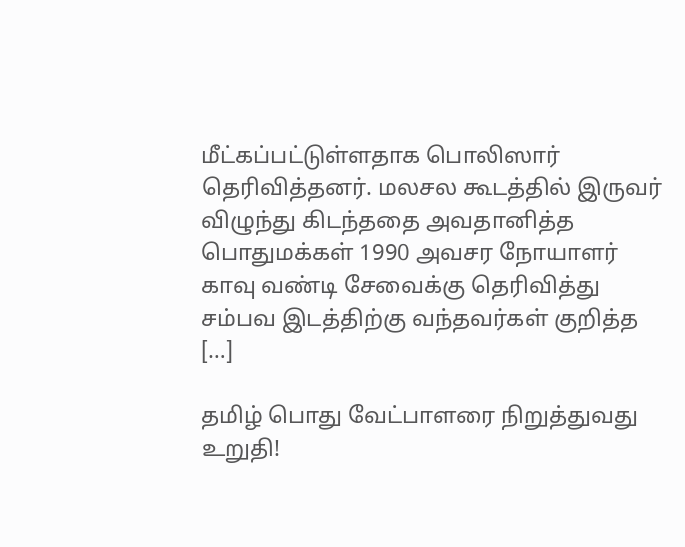மீட்கப்பட்டுள்ளதாக பொலிஸார் தெரிவித்தனர். மலசல கூடத்தில் இருவர் விழுந்து கிடந்ததை அவதானித்த பொதுமக்கள் 1990 அவசர நோயாளர் காவு வண்டி சேவைக்கு தெரிவித்து சம்பவ இடத்திற்கு வந்தவர்கள் குறித்த […]

தமிழ் பொது வேட்பாளரை நிறுத்துவது உறுதி!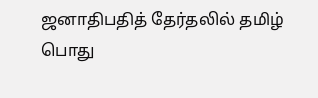ஜனாதிபதித் தேர்தலில் தமிழ் பொது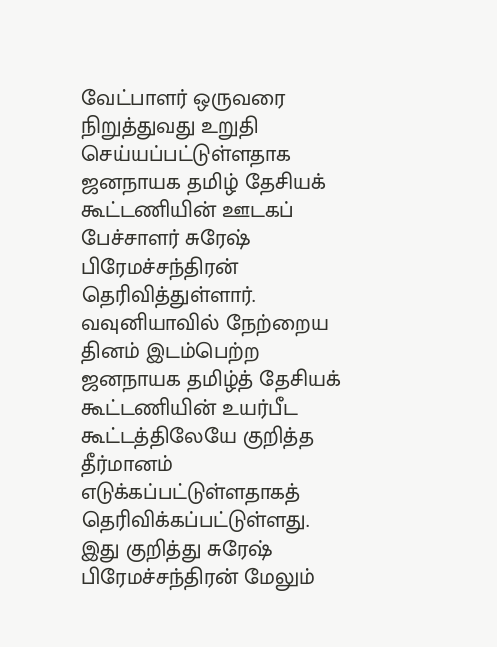வேட்பாளர் ஒருவரை நிறுத்துவது உறுதி செய்யப்பட்டுள்ளதாக ஜனநாயக தமிழ் தேசியக் கூட்டணியின் ஊடகப் பேச்சாளர் சுரேஷ் பிரேமச்சந்திரன் தெரிவித்துள்ளார். வவுனியாவில் நேற்றைய தினம் இடம்பெற்ற ஜனநாயக தமிழ்த் தேசியக் கூட்டணியின் உயர்பீட கூட்டத்திலேயே குறித்த தீர்மானம் எடுக்கப்பட்டுள்ளதாகத் தெரிவிக்கப்பட்டுள்ளது. இது குறித்து சுரேஷ் பிரேமச்சந்திரன் மேலும்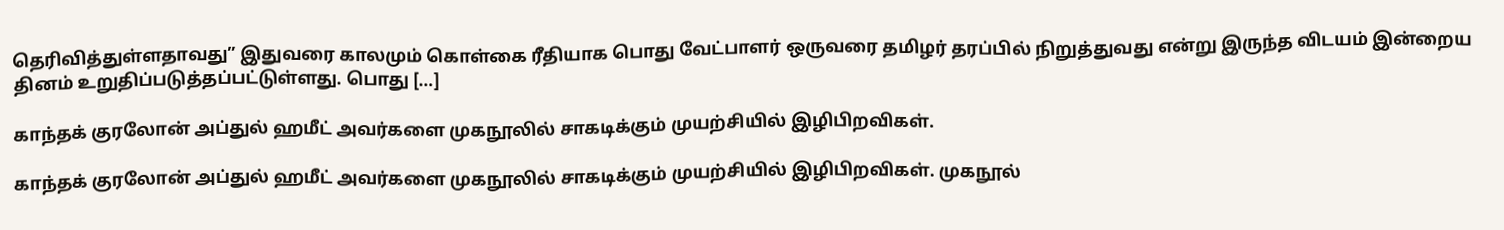தெரிவித்துள்ளதாவது” இதுவரை காலமும் கொள்கை ரீதியாக பொது வேட்பாளர் ஒருவரை தமிழர் தரப்பில் நிறுத்துவது என்று இருந்த விடயம் இன்றைய தினம் உறுதிப்படுத்தப்பட்டுள்ளது. பொது […]

காந்தக் குரலோன் அப்துல் ஹமீட் அவர்களை முகநூலில் சாகடிக்கும் முயற்சியில் இழிபிறவிகள்.

காந்தக் குரலோன் அப்துல் ஹமீட் அவர்களை முகநூலில் சாகடிக்கும் முயற்சியில் இழிபிறவிகள். முகநூல்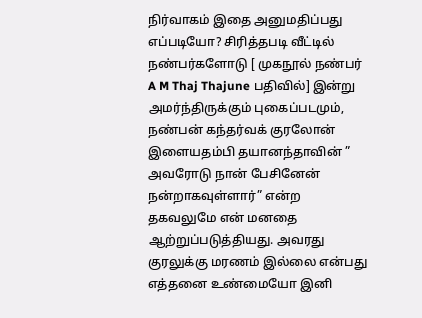நிர்வாகம் இதை அனுமதிப்பது எப்படியோ? சிரித்தபடி வீட்டில் நண்பர்களோடு [ முகநூல் நண்பர் A M Thaj Thajune பதிவில்] இன்று அமர்ந்திருக்கும் புகைப்படமும், நண்பன் கந்தர்வக் குரலோன் இளையதம்பி தயானந்தாவின் ” அவரோடு நான் பேசினேன் நன்றாகவுள்ளார்” என்ற தகவலுமே என் மனதை ஆற்றுப்படுத்தியது. அவரது குரலுக்கு மரணம் இல்லை என்பது எத்தனை உண்மையோ இனி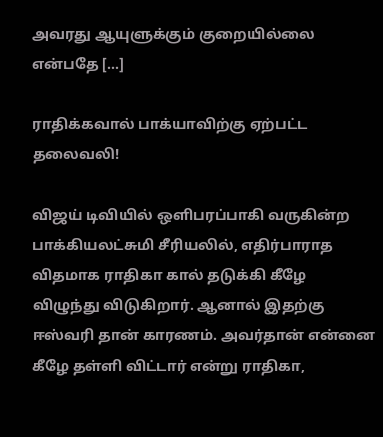அவரது ஆயுளுக்கும் குறையில்லை என்பதே […]

ராதிக்கவால் பாக்யாவிற்கு ஏற்பட்ட தலைவலி!

விஜய் டிவியில் ஒளிபரப்பாகி வருகின்ற பாக்கியலட்சுமி சீரியலில், எதிர்பாராத விதமாக ராதிகா கால் தடுக்கி கீழே விழுந்து விடுகிறார். ஆனால் இதற்கு ஈஸ்வரி தான் காரணம். அவர்தான் என்னை கீழே தள்ளி விட்டார் என்று ராதிகா,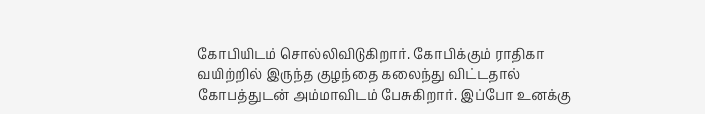கோபியிடம் சொல்லிவிடுகிறார். கோபிக்கும் ராதிகா வயிற்றில் இருந்த குழந்தை கலைந்து விட்டதால் கோபத்துடன் அம்மாவிடம் பேசுகிறார். இப்போ உனக்கு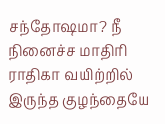சந்தோஷமா? நீ நினைச்ச மாதிரி ராதிகா வயிற்றில் இருந்த குழந்தையே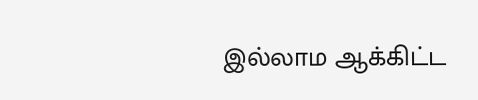இல்லாம ஆக்கிட்ட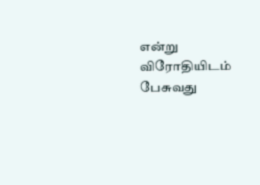என்று விரோதியிடம் பேசுவது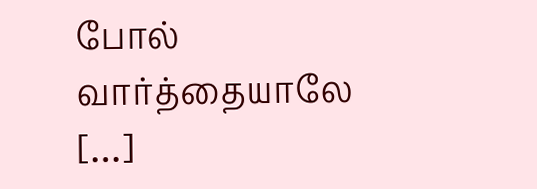போல் வார்த்தையாலே […]